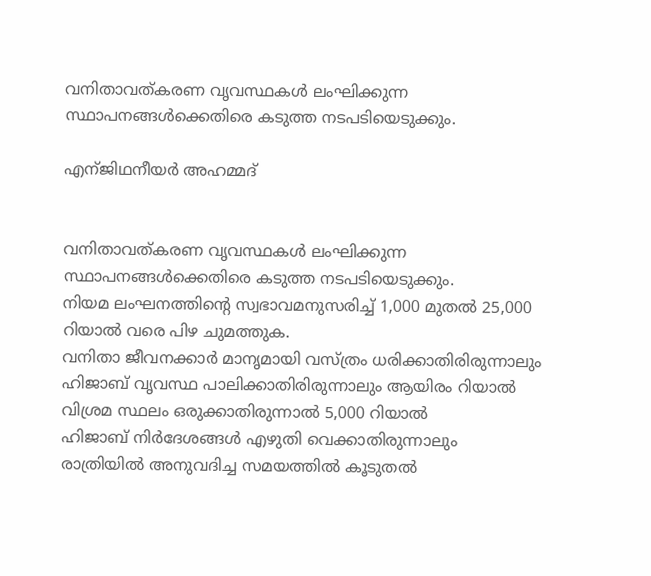വനിതാവത്കരണ വൃവസ്ഥകള്‍ ലംഘിക്കുന്ന സ്ഥാപനങ്ങള്‍ക്കെതിരെ കടുത്ത നടപടിയെടുക്കും.

എന്ജിഥനീയര്‍ അഹമ്മദ്


വനിതാവത്കരണ വൃവസ്ഥകള്‍ ലംഘിക്കുന്ന സ്ഥാപനങ്ങള്‍ക്കെതിരെ കടുത്ത നടപടിയെടുക്കും.
നിയമ ലംഘനത്തിന്റെ സ്വഭാവമനുസരിച്ച് 1,000 മുതല്‍ 25,000 റിയാല്‍ വരെ പിഴ ചുമത്തുക.
വനിതാ ജീവനക്കാര്‍ മാനൃമായി വസ്ത്രം ധരിക്കാതിരിരുന്നാലും ഹിജാബ് വൃവസ്ഥ പാലിക്കാതിരിരുന്നാലും ആയിരം റിയാല്‍
വിശ്രമ സ്ഥലം ഒരുക്കാതിരുന്നാല്‍ 5,000 റിയാല്‍
ഹിജാബ് നിര്‍ദേശങ്ങള്‍ എഴുതി വെക്കാതിരുന്നാലും രാത്രിയില്‍ അനുവദിച്ച സമയത്തില്‍ കൂടുതല്‍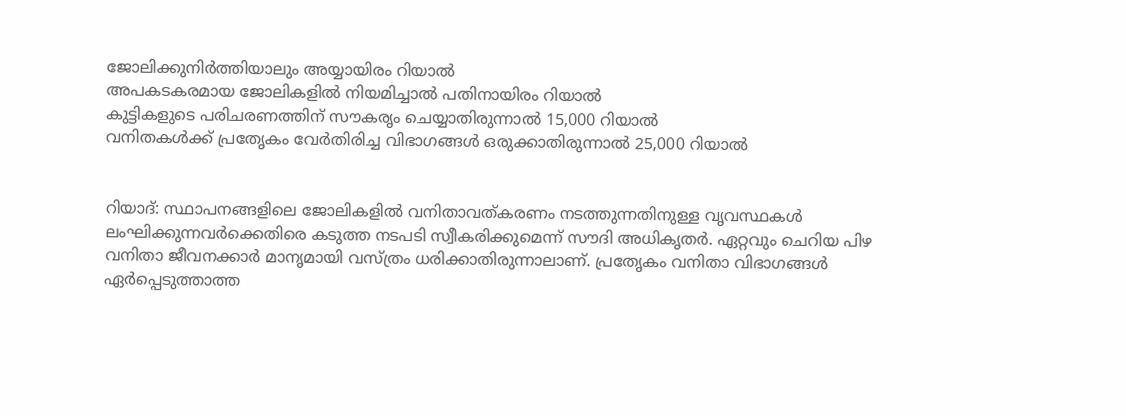ജോലിക്കുനിര്‍ത്തിയാലും അയ്യായിരം റിയാല്‍
അപകടകരമായ ജോലികളില്‍ നിയമിച്ചാല്‍ പതിനായിരം റിയാല്‍
കുട്ടികളുടെ പരിചരണത്തിന് സൗകരൃം ചെയ്യാതിരുന്നാല്‍ 15,000 റിയാല്‍
വനിതകള്‍ക്ക് പ്രതേൃകം വേര്‍തിരിച്ച വിഭാഗങ്ങള്‍ ഒരുക്കാതിരുന്നാല്‍ 25,000 റിയാല്‍


റിയാദ്: സ്ഥാപനങ്ങളിലെ ജോലികളില്‍ വനിതാവത്കരണം നടത്തുന്നതിനുള്ള വൃവസ്ഥകള്‍ ലംഘിക്കുന്നവര്‍ക്കെതിരെ കടുത്ത നടപടി സ്വീകരിക്കുമെന്ന് സൗദി അധികൃതര്‍. ഏറ്റവും ചെറിയ പിഴ വനിതാ ജീവനക്കാര്‍ മാനൃമായി വസ്ത്രം ധരിക്കാതിരുന്നാലാണ്. പ്രതേൃകം വനിതാ വിഭാഗങ്ങള്‍ ഏര്‍പ്പെടുത്താത്ത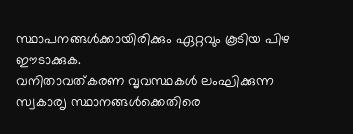സ്ഥാപനങ്ങള്‍ക്കായിരിക്കും ഏറ്റവും കൂടിയ പിഴ ഈടാക്കുക.
വനിതാവത്കരണ വൃവസ്ഥകള്‍ ലംഘിക്കുന്ന സ്വകാരൃ സ്ഥാനങ്ങള്‍ക്കെതിരെ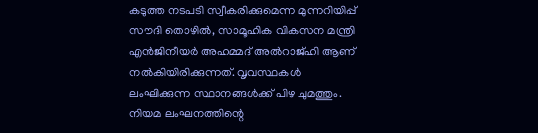കടുത്ത നടപടി സ്വീകരിക്കുമെന്ന മുന്നറിയിപ്പ് സൗദി തൊഴില്‍, സാമൂഹിക വികസന മന്ത്രി എന്‍ജിനീയര്‍ അഹമ്മദ് അല്‍റാജ്ഹി ആണ് നല്‍കിയിരിക്കുന്നത്. വൃവസ്ഥകള്‍ ലംഘിക്കുന്ന സ്ഥാനങ്ങള്‍ക്ക് പിഴ ചുമത്തും. നിയമ ലംഘനത്തിന്റെ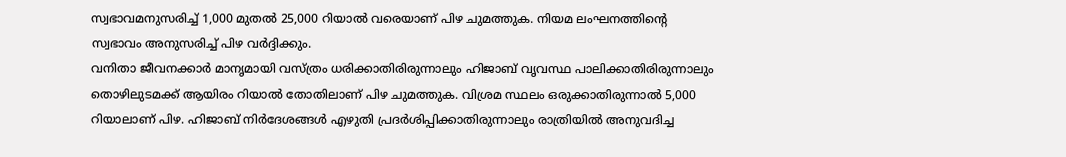സ്വഭാവമനുസരിച്ച് 1,000 മുതല്‍ 25,000 റിയാല്‍ വരെയാണ് പിഴ ചുമത്തുക. നിയമ ലംഘനത്തിന്റെ സ്വഭാവം അനുസരിച്ച് പിഴ വര്‍ദ്ദിക്കും.
വനിതാ ജീവനക്കാര്‍ മാനൃമായി വസ്ത്രം ധരിക്കാതിരിരുന്നാലും ഹിജാബ് വൃവസ്ഥ പാലിക്കാതിരിരുന്നാലും തൊഴിലുടമക്ക് ആയിരം റിയാല്‍ തോതിലാണ് പിഴ ചുമത്തുക. വിശ്രമ സ്ഥലം ഒരുക്കാതിരുന്നാല്‍ 5,000 റിയാലാണ് പിഴ. ഹിജാബ് നിര്‍ദേശങ്ങള്‍ എഴുതി പ്രദര്‍ശിപ്പിക്കാതിരുന്നാലും രാത്രിയില്‍ അനുവദിച്ച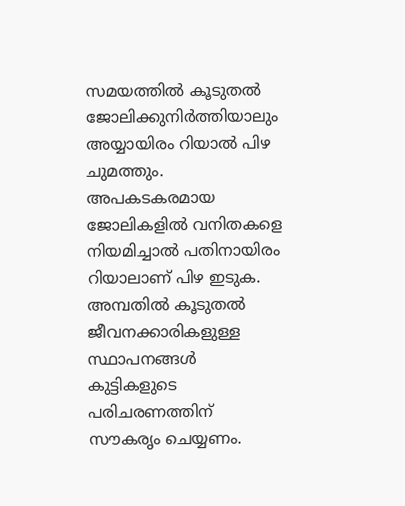സമയത്തില്‍ കൂടുതല്‍ ജോലിക്കുനിര്‍ത്തിയാലും അയ്യായിരം റിയാല്‍ പിഴ ചുമത്തും.
അപകടകരമായ ജോലികളില്‍ വനിതകളെ നിയമിച്ചാല്‍ പതിനായിരം റിയാലാണ് പിഴ ഇടുക. അമ്പതില്‍ കൂടുതല്‍ ജീവനക്കാരികളുള്ള സ്ഥാപനങ്ങള്‍ കുട്ടികളുടെ പരിചരണത്തിന് സൗകരൃം ചെയ്യണം.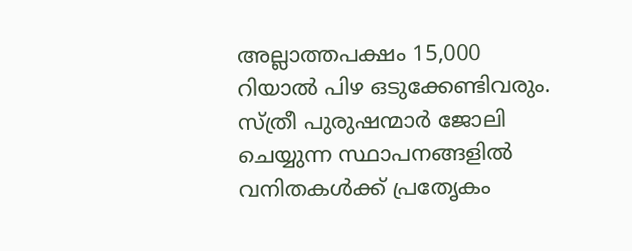അല്ലാത്തപക്ഷം 15,000 റിയാല്‍ പിഴ ഒടുക്കേണ്ടിവരും. സ്ത്രീ പുരുഷന്മാര്‍ ജോലി ചെയ്യുന്ന സ്ഥാപനങ്ങളില്‍ വനിതകള്‍ക്ക് പ്രതേൃകം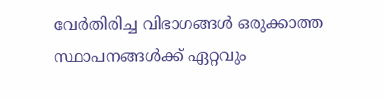വേര്‍തിരിച്ച വിഭാഗങ്ങള്‍ ഒരുക്കാത്ത സ്ഥാപനങ്ങള്‍ക്ക് ഏറ്റവും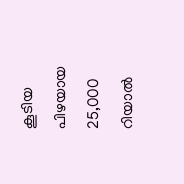കൂടിയ പിഴയായ 25,000 റിയാല്‍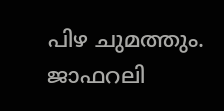പിഴ ചുമത്തും.
ജാഫറലി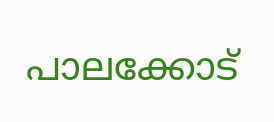പാലക്കോട്